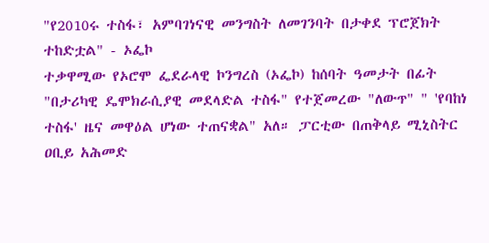"የ2010ሩ ተስፋ፣ አምባገነናዊ መንግስት ለመገንባት በታቀደ ፕሮጀክት ተከድቷል" - ኦፌኮ
ተቃዋሚው የኦሮሞ ፌደራላዊ ኮንግረስ (ኦፌኮ) ከሰባት ዓመታት በፊት "በታሪካዊ ዴሞክራሲያዊ መደላድል ተስፋ" የተጀመረው "ለውጥ" " 'የባከነ ተስፋ' ዜና መዋዕል ሆነው ተጠናቋል" አለ። ፓርቲው በጠቅላይ ሚኒስትር ዐቢይ አሕመድ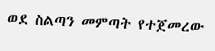ወደ ስልጣን መምጣት የተጀመረው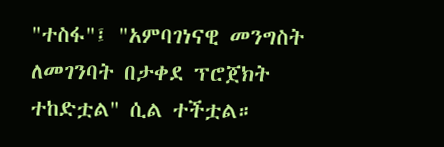"ተስፋ"፤ "አምባገነናዊ መንግስት ለመገንባት በታቀደ ፕሮጀክት ተከድቷል" ሲል ተችቷል።